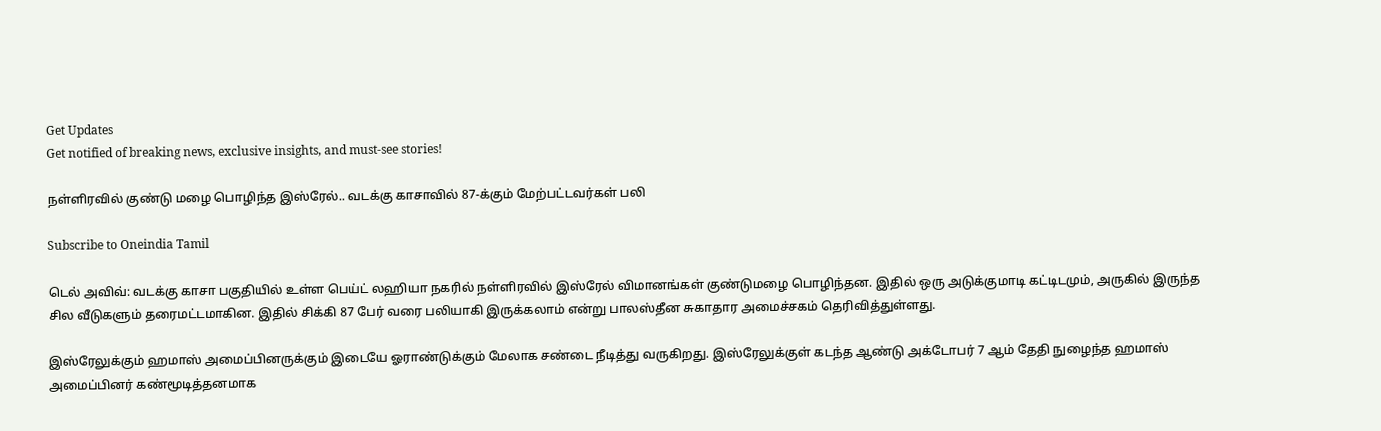Get Updates
Get notified of breaking news, exclusive insights, and must-see stories!

நள்ளிரவில் குண்டு மழை பொழிந்த இஸ்ரேல்.. வடக்கு காசாவில் 87-க்கும் மேற்பட்டவர்கள் பலி

Subscribe to Oneindia Tamil

டெல் அவிவ்: வடக்கு காசா பகுதியில் உள்ள பெய்ட் லஹியா நகரில் நள்ளிரவில் இஸ்ரேல் விமானங்கள் குண்டுமழை பொழிந்தன. இதில் ஒரு அடுக்குமாடி கட்டிடமும், அருகில் இருந்த சில வீடுகளும் தரைமட்டமாகின. இதில் சிக்கி 87 பேர் வரை பலியாகி இருக்கலாம் என்று பாலஸ்தீன சுகாதார அமைச்சகம் தெரிவித்துள்ளது.

இஸ்ரேலுக்கும் ஹமாஸ் அமைப்பினருக்கும் இடையே ஓராண்டுக்கும் மேலாக சண்டை நீடித்து வருகிறது. இஸ்ரேலுக்குள் கடந்த ஆண்டு அக்டோபர் 7 ஆம் தேதி நுழைந்த ஹமாஸ் அமைப்பினர் கண்மூடித்தனமாக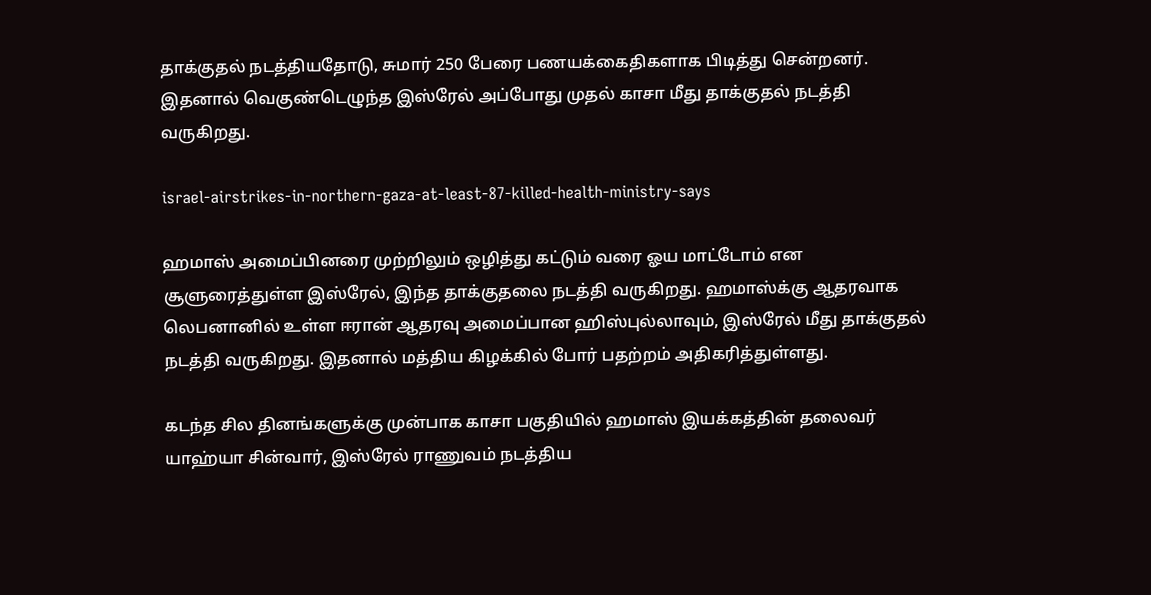தாக்குதல் நடத்தியதோடு, சுமார் 250 பேரை பணயக்கைதிகளாக பிடித்து சென்றனர். இதனால் வெகுண்டெழுந்த இஸ்ரேல் அப்போது முதல் காசா மீது தாக்குதல் நடத்தி வருகிறது.

israel-airstrikes-in-northern-gaza-at-least-87-killed-health-ministry-says

ஹமாஸ் அமைப்பினரை முற்றிலும் ஒழித்து கட்டும் வரை ஓய மாட்டோம் என சூளுரைத்துள்ள இஸ்ரேல், இந்த தாக்குதலை நடத்தி வருகிறது. ஹமாஸ்க்கு ஆதரவாக லெபனானில் உள்ள ஈரான் ஆதரவு அமைப்பான ஹிஸ்புல்லாவும், இஸ்ரேல் மீது தாக்குதல் நடத்தி வருகிறது. இதனால் மத்திய கிழக்கில் போர் பதற்றம் அதிகரித்துள்ளது.

கடந்த சில தினங்களுக்கு முன்பாக காசா பகுதியில் ஹமாஸ் இயக்கத்தின் தலைவர் யாஹ்யா சின்வார், இஸ்ரேல் ராணுவம் நடத்திய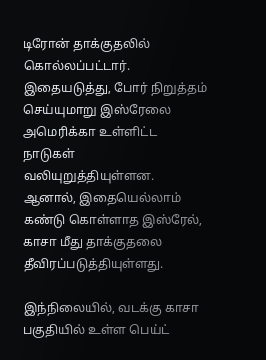டிரோன் தாக்குதலில் கொல்லப்பட்டார். இதையடுத்து, போர் நிறுத்தம் செய்யுமாறு இஸ்ரேலை அமெரிக்கா உள்ளிட்ட நாடுகள் வலியுறுத்தியுள்ளன. ஆனால், இதையெல்லாம் கண்டு கொள்ளாத இஸ்ரேல், காசா மீது தாக்குதலை தீவிரப்படுத்தியுள்ளது.

இந்நிலையில், வடக்கு காசா பகுதியில் உள்ள பெய்ட்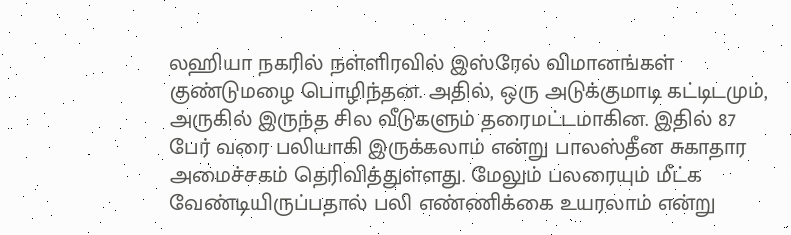லஹியா நகரில் நள்ளிரவில் இஸ்ரேல் விமானங்கள் குண்டுமழை பொழிந்தன. அதில், ஒரு அடுக்குமாடி கட்டிடமும், அருகில் இருந்த சில வீடுகளும் தரைமட்டமாகின. இதில் 87 பேர் வரை பலியாகி இருக்கலாம் என்று பாலஸ்தீன சுகாதார அமைச்சகம் தெரிவித்துள்ளது. மேலும் பலரையும் மீட்க வேண்டியிருப்பதால் பலி எண்ணிக்கை உயரலாம் என்று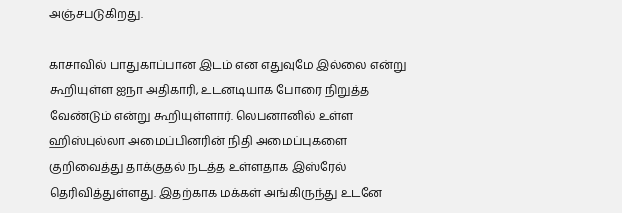அஞ்சபடுகிறது.

காசாவில் பாதுகாப்பான இடம் என எதுவுமே இல்லை என்று கூறியுள்ள ஐநா அதிகாரி, உடனடியாக போரை நிறுத்த வேண்டும் என்று கூறியுள்ளார். லெபனானில் உள்ள ஹிஸ்புல்லா அமைப்பினரின் நிதி அமைப்புகளை குறிவைத்து தாக்குதல் நடத்த உள்ளதாக இஸ்ரேல் தெரிவித்துள்ளது. இதற்காக மக்கள் அங்கிருந்து உடனே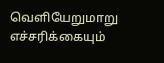வெளியேறுமாறு எச்சரிக்கையும்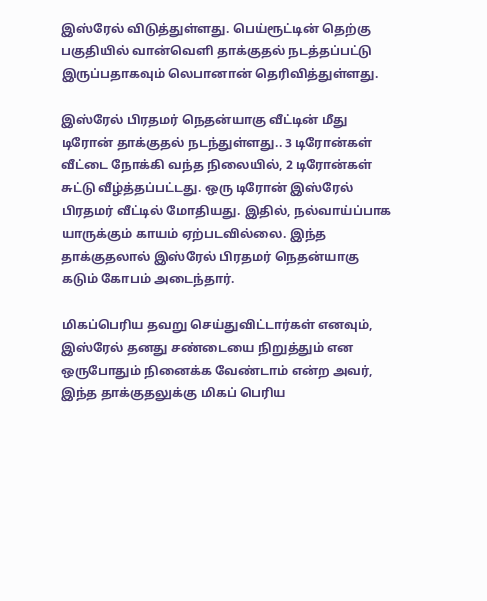இஸ்ரேல் விடுத்துள்ளது. பெய்ரூட்டின் தெற்கு பகுதியில் வான்வெளி தாக்குதல் நடத்தப்பட்டு இருப்பதாகவும் லெபானான் தெரிவித்துள்ளது.

இஸ்ரேல் பிரதமர் நெதன்யாகு வீட்டின் மீது டிரோன் தாக்குதல் நடந்துள்ளது.. 3 டிரோன்கள் வீட்டை நோக்கி வந்த நிலையில், 2 டிரோன்கள் சுட்டு வீழ்த்தப்பட்டது. ஒரு டிரோன் இஸ்ரேல் பிரதமர் வீட்டில் மோதியது. இதில், நல்வாய்ப்பாக யாருக்கும் காயம் ஏற்படவில்லை. இந்த தாக்குதலால் இஸ்ரேல் பிரதமர் நெதன்யாகு கடும் கோபம் அடைந்தார்.

மிகப்பெரிய தவறு செய்துவிட்டார்கள் எனவும், இஸ்ரேல் தனது சண்டையை நிறுத்தும் என ஒருபோதும் நினைக்க வேண்டாம் என்ற அவர், இந்த தாக்குதலுக்கு மிகப் பெரிய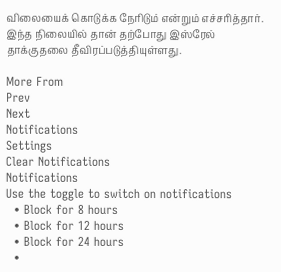விலையைக் கொடுக்க நேரிடும் என்றும் எச்சரித்தார். இந்த நிலையில் தான் தற்போது இஸ்ரேல் தாக்குதலை தீவிரப்படுத்தியுள்ளது.

More From
Prev
Next
Notifications
Settings
Clear Notifications
Notifications
Use the toggle to switch on notifications
  • Block for 8 hours
  • Block for 12 hours
  • Block for 24 hours
  •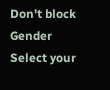Don't block
Gender
Select your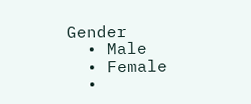Gender
  • Male
  • Female
  •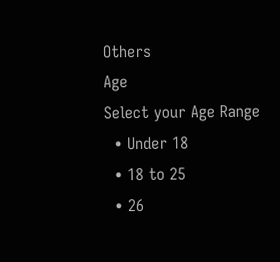Others
Age
Select your Age Range
  • Under 18
  • 18 to 25
  • 26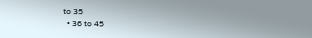to 35
  • 36 to 45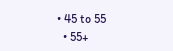• 45 to 55
  • 55+